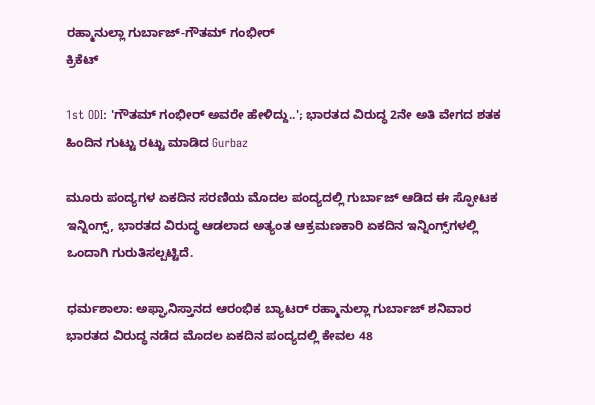ರಹ್ಮಾನುಲ್ಲಾ ಗುರ್ಬಾಜ್-ಗೌತಮ್ ಗಂಭೀರ್
ಕ್ರಿಕೆಟ್

1st ODI: 'ಗೌತಮ್ ಗಂಭೀರ್ ಅವರೇ ಹೇಳಿದ್ದು..'; ಭಾರತದ ವಿರುದ್ಧ 2ನೇ ಅತಿ ವೇಗದ ಶತಕ ಹಿಂದಿನ ಗುಟ್ಟು ರಟ್ಟು ಮಾಡಿದ Gurbaz

ಮೂರು ಪಂದ್ಯಗಳ ಏಕದಿನ ಸರಣಿಯ ಮೊದಲ ಪಂದ್ಯದಲ್ಲಿ ಗುರ್ಬಾಜ್ ಆಡಿದ ಈ ಸ್ಫೋಟಕ ಇನ್ನಿಂಗ್ಸ್, ಭಾರತದ ವಿರುದ್ಧ ಆಡಲಾದ ಅತ್ಯಂತ ಆಕ್ರಮಣಕಾರಿ ಏಕದಿನ ಇನ್ನಿಂಗ್ಸ್‌ಗಳಲ್ಲಿ ಒಂದಾಗಿ ಗುರುತಿಸಲ್ಪಟ್ಟಿದೆ.

ಧರ್ಮಶಾಲಾ: ಅಫ್ಘಾನಿಸ್ತಾನದ ಆರಂಭಿಕ ಬ್ಯಾಟರ್ ರಹ್ಮಾನುಲ್ಲಾ ಗುರ್ಬಾಜ್ ಶನಿವಾರ ಭಾರತದ ವಿರುದ್ಧ ನಡೆದ ಮೊದಲ ಏಕದಿನ ಪಂದ್ಯದಲ್ಲಿ ಕೇವಲ 48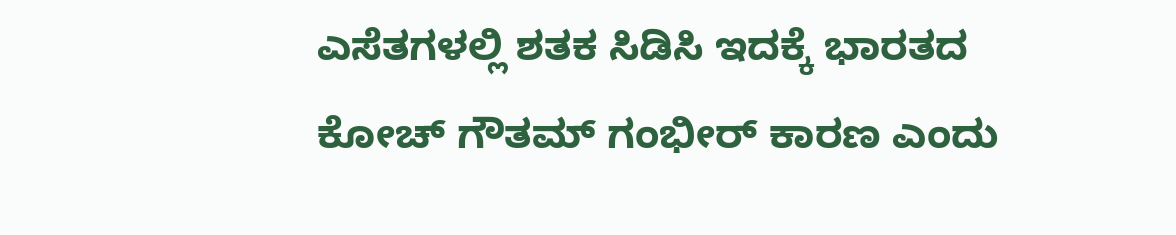ಎಸೆತಗಳಲ್ಲಿ ಶತಕ ಸಿಡಿಸಿ ಇದಕ್ಕೆ ಭಾರತದ ಕೋಚ್ ಗೌತಮ್ ಗಂಭೀರ್ ಕಾರಣ ಎಂದು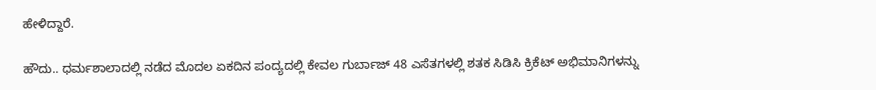ಹೇಳಿದ್ದಾರೆ.

ಹೌದು.. ಧರ್ಮಶಾಲಾದಲ್ಲಿ ನಡೆದ ಮೊದಲ ಏಕದಿನ ಪಂದ್ಯದಲ್ಲಿ ಕೇವಲ ಗುರ್ಬಾಜ್ 48 ಎಸೆತಗಳಲ್ಲಿ ಶತಕ ಸಿಡಿಸಿ ಕ್ರಿಕೆಟ್ ಅಭಿಮಾನಿಗಳನ್ನು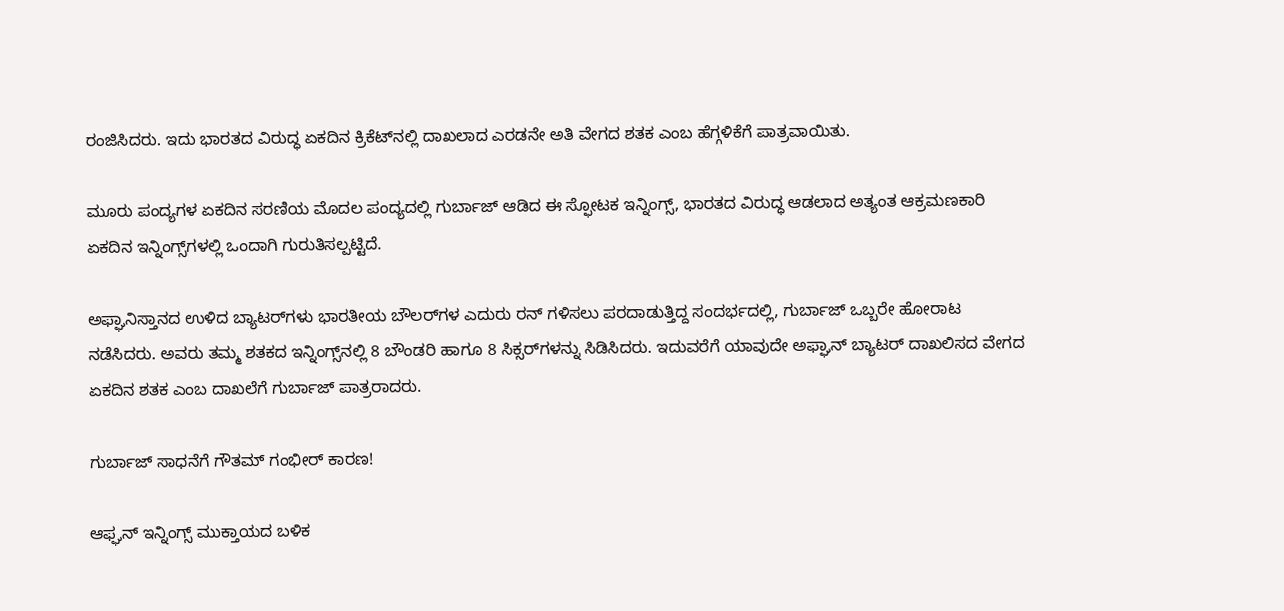ರಂಜಿಸಿದರು. ಇದು ಭಾರತದ ವಿರುದ್ಧ ಏಕದಿನ ಕ್ರಿಕೆಟ್‌ನಲ್ಲಿ ದಾಖಲಾದ ಎರಡನೇ ಅತಿ ವೇಗದ ಶತಕ ಎಂಬ ಹೆಗ್ಗಳಿಕೆಗೆ ಪಾತ್ರವಾಯಿತು.

ಮೂರು ಪಂದ್ಯಗಳ ಏಕದಿನ ಸರಣಿಯ ಮೊದಲ ಪಂದ್ಯದಲ್ಲಿ ಗುರ್ಬಾಜ್ ಆಡಿದ ಈ ಸ್ಫೋಟಕ ಇನ್ನಿಂಗ್ಸ್, ಭಾರತದ ವಿರುದ್ಧ ಆಡಲಾದ ಅತ್ಯಂತ ಆಕ್ರಮಣಕಾರಿ ಏಕದಿನ ಇನ್ನಿಂಗ್ಸ್‌ಗಳಲ್ಲಿ ಒಂದಾಗಿ ಗುರುತಿಸಲ್ಪಟ್ಟಿದೆ.

ಅಫ್ಘಾನಿಸ್ತಾನದ ಉಳಿದ ಬ್ಯಾಟರ್‌ಗಳು ಭಾರತೀಯ ಬೌಲರ್‌ಗಳ ಎದುರು ರನ್ ಗಳಿಸಲು ಪರದಾಡುತ್ತಿದ್ದ ಸಂದರ್ಭದಲ್ಲಿ, ಗುರ್ಬಾಜ್ ಒಬ್ಬರೇ ಹೋರಾಟ ನಡೆಸಿದರು. ಅವರು ತಮ್ಮ ಶತಕದ ಇನ್ನಿಂಗ್ಸ್‌ನಲ್ಲಿ 8 ಬೌಂಡರಿ ಹಾಗೂ 8 ಸಿಕ್ಸರ್‌ಗಳನ್ನು ಸಿಡಿಸಿದರು. ಇದುವರೆಗೆ ಯಾವುದೇ ಅಫ್ಘಾನ್ ಬ್ಯಾಟರ್ ದಾಖಲಿಸದ ವೇಗದ ಏಕದಿನ ಶತಕ ಎಂಬ ದಾಖಲೆಗೆ ಗುರ್ಬಾಜ್ ಪಾತ್ರರಾದರು.

ಗುರ್ಬಾಜ್ ಸಾಧನೆಗೆ ಗೌತಮ್ ಗಂಭೀರ್ ಕಾರಣ!

ಆಫ್ಘನ್ ಇನ್ನಿಂಗ್ಸ್ ಮುಕ್ತಾಯದ ಬಳಿಕ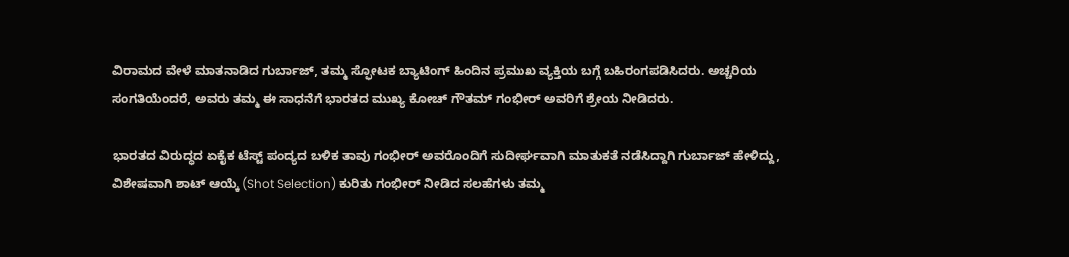ವಿರಾಮದ ವೇಳೆ ಮಾತನಾಡಿದ ಗುರ್ಬಾಜ್, ತಮ್ಮ ಸ್ಫೋಟಕ ಬ್ಯಾಟಿಂಗ್ ಹಿಂದಿನ ಪ್ರಮುಖ ವ್ಯಕ್ತಿಯ ಬಗ್ಗೆ ಬಹಿರಂಗಪಡಿಸಿದರು. ಅಚ್ಚರಿಯ ಸಂಗತಿಯೆಂದರೆ, ಅವರು ತಮ್ಮ ಈ ಸಾಧನೆಗೆ ಭಾರತದ ಮುಖ್ಯ ಕೋಚ್ ಗೌತಮ್ ಗಂಭೀರ್ ಅವರಿಗೆ ಶ್ರೇಯ ನೀಡಿದರು.

ಭಾರತದ ವಿರುದ್ಧದ ಏಕೈಕ ಟೆಸ್ಟ್ ಪಂದ್ಯದ ಬಳಿಕ ತಾವು ಗಂಭೀರ್ ಅವರೊಂದಿಗೆ ಸುದೀರ್ಘವಾಗಿ ಮಾತುಕತೆ ನಡೆಸಿದ್ದಾಗಿ ಗುರ್ಬಾಜ್ ಹೇಳಿದ್ದು, ವಿಶೇಷವಾಗಿ ಶಾಟ್ ಆಯ್ಕೆ (Shot Selection) ಕುರಿತು ಗಂಭೀರ್ ನೀಡಿದ ಸಲಹೆಗಳು ತಮ್ಮ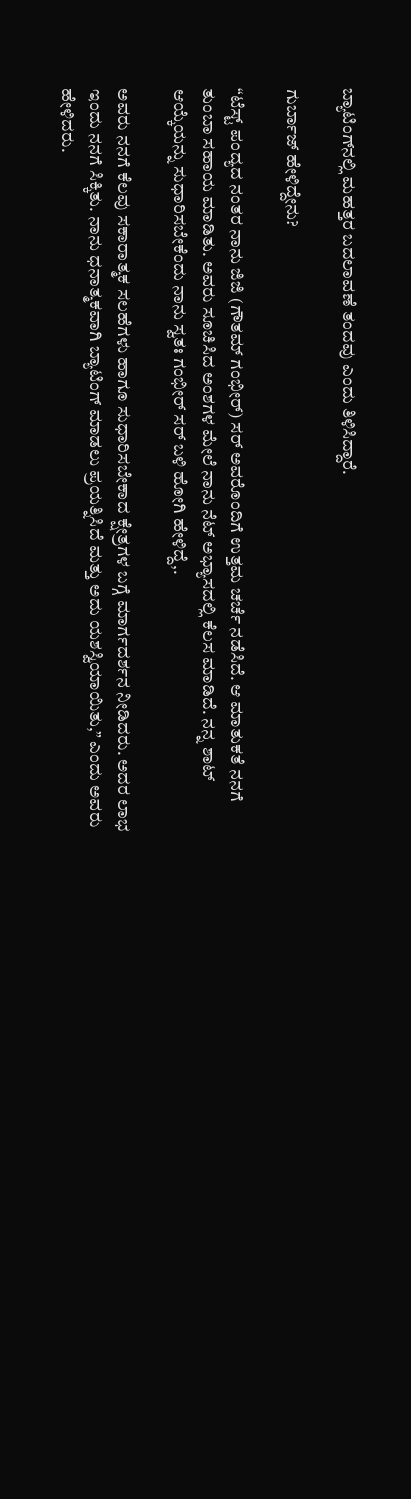ಬ್ಯಾಟಿಂಗ್‌ನಲ್ಲಿ ಮಹತ್ತರ ಬದಲಾವಣೆ ತಂದವು ಎಂದು ತಿಳಿಸಿದ್ದಾರೆ.

ಗುರ್ಬಾಜ್ ಹೇಳಿದ್ದೇನು?

“ಟೆಸ್ಟ್ ಪಂದ್ಯದ ನಂತರ ನಾನು ಜಿಜಿ (ಗೌತಮ್ ಗಂಭೀರ್) ಸರ್ ಅವರೊಂದಿಗೆ ಉತ್ತಮ ಚರ್ಚೆ ನಡೆಸಿದೆ. ಆ ಮಾತುಕತೆ ನನಗೆ ತುಂಬಾ ಸಹಾಯ ಮಾಡಿತು. ಅವರು ಸೂಚಿಸಿದ ಅಂಶಗಳ ಮೇಲೆ ನಾನು ನೆಟ್ ಅಭ್ಯಾಸದಲ್ಲಿ ಕೆಲಸ ಮಾಡಿದೆ. ನನ್ನ ಶಾಟ್ ಆಯ್ಕೆಯನ್ನು ಸುಧಾರಿಸಬೇಕೆಂದು ನಾನು ಸ್ವತಃ ಗಂಭೀರ್ ಸರ್ ಬಳಿ ಹೋಗಿ ಹೇಳಿದ್ದೆ,.

ಅವರು ನನಗೆ ಕೆಲವು ಸಕಾರಾತ್ಮಕ ಸಲಹೆಗಳು ಹಾಗೂ ಸುಧಾರಿಸಬೇಕಾದ ಕ್ಷೇತ್ರಗಳ ಬಗ್ಗೆ ಮಾರ್ಗದರ್ಶನ ನೀಡಿದರು. ಅದರ ಲಾಭ ಇಂದು ನನಗೆ ಸಿಕ್ಕಿತು. ನಾನು ಧನಾತ್ಮಕವಾಗಿ ಬ್ಯಾಟಿಂಗ್ ಮಾಡಲು ಪ್ರಯತ್ನಿಸಿದೆ ಮತ್ತು ಅದು ಯಶಸ್ವಿಯಾಯಿತು,” ಎಂದು ಅವರು ಹೇಳಿದರು.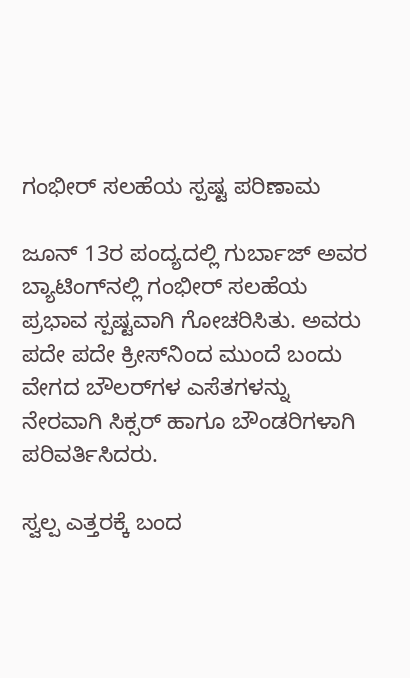ಗಂಭೀರ್ ಸಲಹೆಯ ಸ್ಪಷ್ಟ ಪರಿಣಾಮ

ಜೂನ್ 13ರ ಪಂದ್ಯದಲ್ಲಿ ಗುರ್ಬಾಜ್ ಅವರ ಬ್ಯಾಟಿಂಗ್‌ನಲ್ಲಿ ಗಂಭೀರ್ ಸಲಹೆಯ ಪ್ರಭಾವ ಸ್ಪಷ್ಟವಾಗಿ ಗೋಚರಿಸಿತು. ಅವರು ಪದೇ ಪದೇ ಕ್ರೀಸ್‌ನಿಂದ ಮುಂದೆ ಬಂದು ವೇಗದ ಬೌಲರ್‌ಗಳ ಎಸೆತಗಳನ್ನು ನೇರವಾಗಿ ಸಿಕ್ಸರ್ ಹಾಗೂ ಬೌಂಡರಿಗಳಾಗಿ ಪರಿವರ್ತಿಸಿದರು.

ಸ್ವಲ್ಪ ಎತ್ತರಕ್ಕೆ ಬಂದ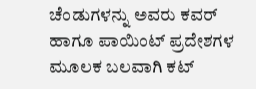ಚೆಂಡುಗಳನ್ನು ಅವರು ಕವರ್ ಹಾಗೂ ಪಾಯಿಂಟ್ ಪ್ರದೇಶಗಳ ಮೂಲಕ ಬಲವಾಗಿ ಕಟ್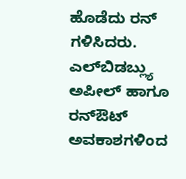ಹೊಡೆದು ರನ್ ಗಳಿಸಿದರು. ಎಲ್‌ಬಿಡಬ್ಲ್ಯು ಅಪೀಲ್ ಹಾಗೂ ರನ್‌ಔಟ್ ಅವಕಾಶಗಳಿಂದ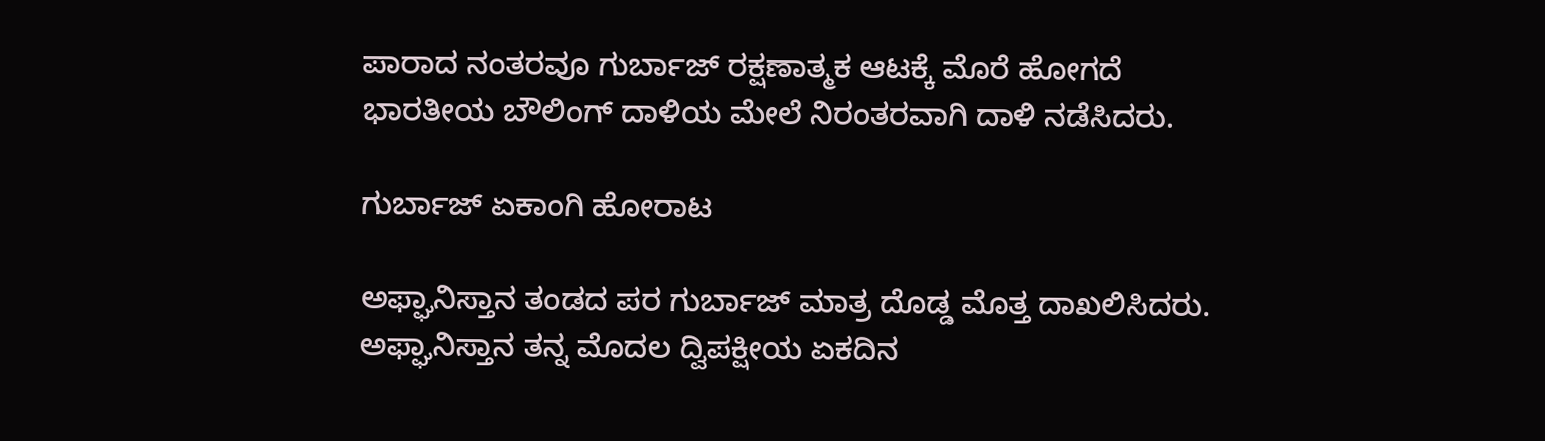ಪಾರಾದ ನಂತರವೂ ಗುರ್ಬಾಜ್ ರಕ್ಷಣಾತ್ಮಕ ಆಟಕ್ಕೆ ಮೊರೆ ಹೋಗದೆ ಭಾರತೀಯ ಬೌಲಿಂಗ್ ದಾಳಿಯ ಮೇಲೆ ನಿರಂತರವಾಗಿ ದಾಳಿ ನಡೆಸಿದರು.

ಗುರ್ಬಾಜ್ ಏಕಾಂಗಿ ಹೋರಾಟ

ಅಫ್ಘಾನಿಸ್ತಾನ ತಂಡದ ಪರ ಗುರ್ಬಾಜ್ ಮಾತ್ರ ದೊಡ್ಡ ಮೊತ್ತ ದಾಖಲಿಸಿದರು. ಅಫ್ಘಾನಿಸ್ತಾನ ತನ್ನ ಮೊದಲ ದ್ವಿಪಕ್ಷೀಯ ಏಕದಿನ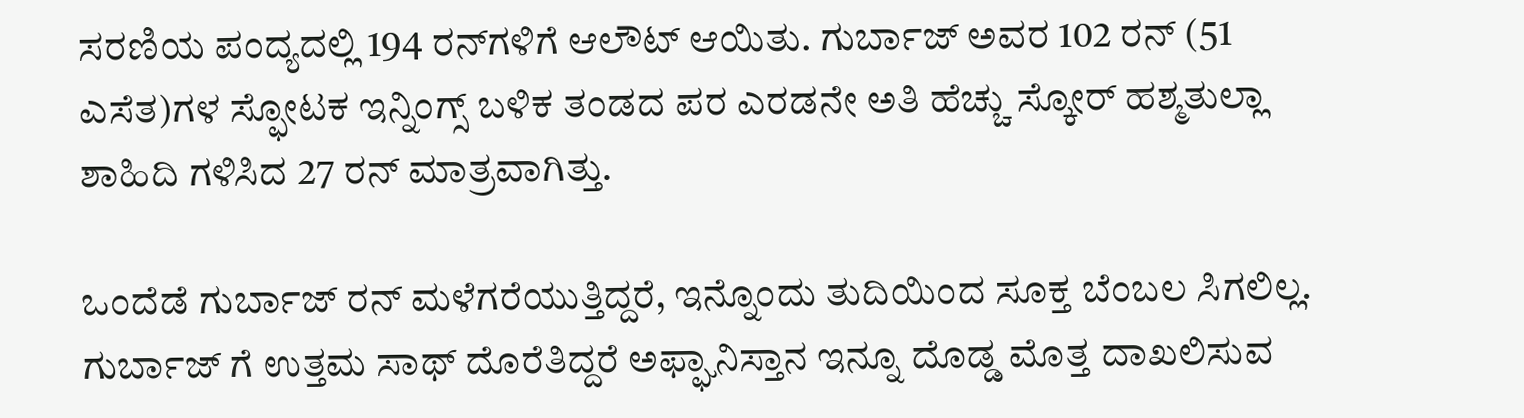ಸರಣಿಯ ಪಂದ್ಯದಲ್ಲಿ 194 ರನ್‌ಗಳಿಗೆ ಆಲೌಟ್ ಆಯಿತು. ಗುರ್ಬಾಜ್ ಅವರ 102 ರನ್ (51 ಎಸೆತ)ಗಳ ಸ್ಫೋಟಕ ಇನ್ನಿಂಗ್ಸ್ ಬಳಿಕ ತಂಡದ ಪರ ಎರಡನೇ ಅತಿ ಹೆಚ್ಚು ಸ್ಕೋರ್ ಹಶ್ಮತುಲ್ಲಾ ಶಾಹಿದಿ ಗಳಿಸಿದ 27 ರನ್ ಮಾತ್ರವಾಗಿತ್ತು.

ಒಂದೆಡೆ ಗುರ್ಬಾಜ್ ರನ್ ಮಳೆಗರೆಯುತ್ತಿದ್ದರೆ, ಇನ್ನೊಂದು ತುದಿಯಿಂದ ಸೂಕ್ತ ಬೆಂಬಲ ಸಿಗಲಿಲ್ಲ. ಗುರ್ಬಾಜ್ ಗೆ ಉತ್ತಮ ಸಾಥ್ ದೊರೆತಿದ್ದರೆ ಅಫ್ಘಾನಿಸ್ತಾನ ಇನ್ನೂ ದೊಡ್ಡ ಮೊತ್ತ ದಾಖಲಿಸುವ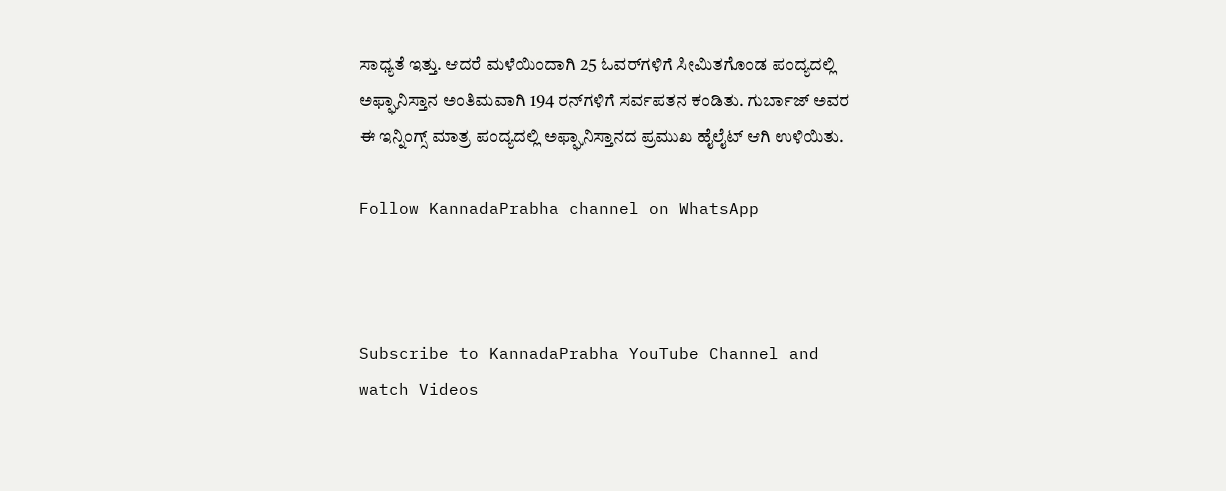ಸಾಧ್ಯತೆ ಇತ್ತು. ಆದರೆ ಮಳೆಯಿಂದಾಗಿ 25 ಓವರ್‌ಗಳಿಗೆ ಸೀಮಿತಗೊಂಡ ಪಂದ್ಯದಲ್ಲಿ ಅಫ್ಘಾನಿಸ್ತಾನ ಅಂತಿಮವಾಗಿ 194 ರನ್‌ಗಳಿಗೆ ಸರ್ವಪತನ ಕಂಡಿತು. ಗುರ್ಬಾಜ್ ಅವರ ಈ ಇನ್ನಿಂಗ್ಸ್ ಮಾತ್ರ ಪಂದ್ಯದಲ್ಲಿ ಅಫ್ಘಾನಿಸ್ತಾನದ ಪ್ರಮುಖ ಹೈಲೈಟ್ ಆಗಿ ಉಳಿಯಿತು.

Follow KannadaPrabha channel on WhatsApp



Subscribe to KannadaPrabha YouTube Channel and watch Videos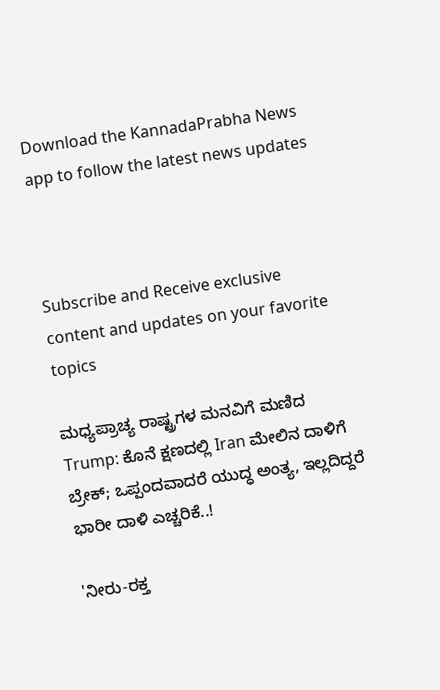Download the KannadaPrabha News app to follow the latest news updates



Subscribe and Receive exclusive content and updates on your favorite topics

ಮಧ್ಯಪ್ರಾಚ್ಯ ರಾಷ್ಟ್ರಗಳ ಮನವಿಗೆ ಮಣಿದ Trump: ಕೊನೆ ಕ್ಷಣದಲ್ಲಿ Iran ಮೇಲಿನ ದಾಳಿಗೆ ಬ್ರೇಕ್‌; ಒಪ್ಪಂದವಾದರೆ ಯುದ್ಧ ಅಂತ್ಯ, ಇಲ್ಲದಿದ್ದರೆ ಭಾರೀ ದಾಳಿ ಎಚ್ಚರಿಕೆ..!

'ನೀರು-ರಕ್ತ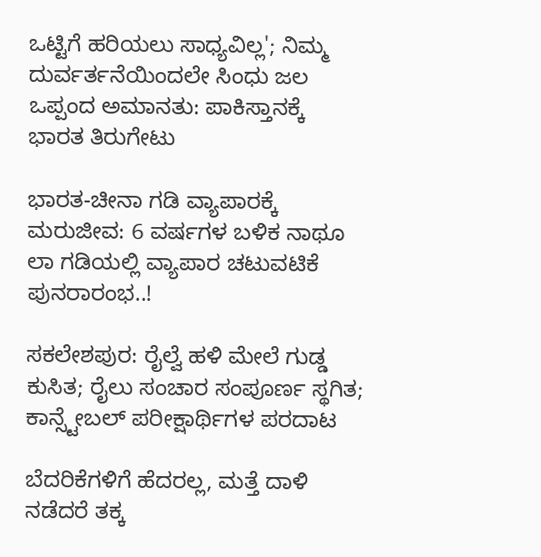ಒಟ್ಟಿಗೆ ಹರಿಯಲು ಸಾಧ್ಯವಿಲ್ಲ'; ನಿಮ್ಮ ದುರ್ವರ್ತನೆಯಿಂದಲೇ ಸಿಂಧು ಜಲ ಒಪ್ಪಂದ ಅಮಾನತು: ಪಾಕಿಸ್ತಾನಕ್ಕೆ ಭಾರತ ತಿರುಗೇಟು

ಭಾರತ-ಚೀನಾ ಗಡಿ ವ್ಯಾಪಾರಕ್ಕೆ ಮರುಜೀವ: 6 ವರ್ಷಗಳ ಬಳಿಕ ನಾಥೂ ಲಾ ಗಡಿಯಲ್ಲಿ ವ್ಯಾಪಾರ ಚಟುವಟಿಕೆ ಪುನರಾರಂಭ..!

ಸಕಲೇಶಪುರ: ರೈಲ್ವೆ ಹಳಿ ಮೇಲೆ ಗುಡ್ಡ ಕುಸಿತ; ರೈಲು ಸಂಚಾರ ಸಂಪೂರ್ಣ ಸ್ಥಗಿತ; ಕಾನ್ಸ್ಟೇಬಲ್ ಪರೀಕ್ಷಾರ್ಥಿಗಳ ಪರದಾಟ

ಬೆದರಿಕೆಗಳಿಗೆ ಹೆದರಲ್ಲ, ಮತ್ತೆ ದಾಳಿ ನಡೆದರೆ ತಕ್ಕ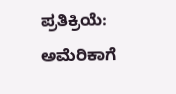ಪ್ರತಿಕ್ರಿಯೆ: ಅಮೆರಿಕಾಗೆ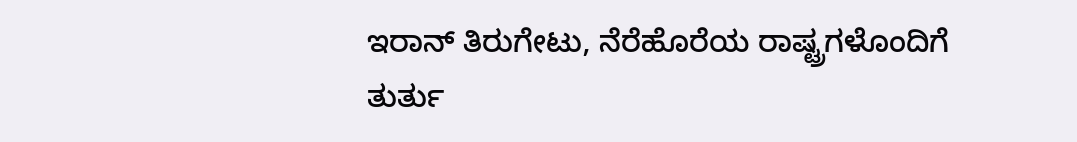ಇರಾನ್ ತಿರುಗೇಟು, ನೆರೆಹೊರೆಯ ರಾಷ್ಟ್ರಗಳೊಂದಿಗೆ ತುರ್ತು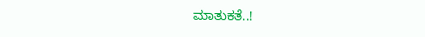ಮಾತುಕತೆ..!